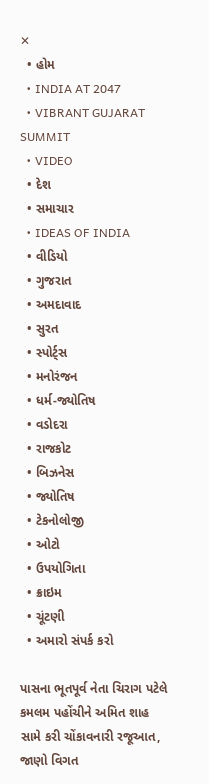✕
  • હોમ
  • INDIA AT 2047
  • VIBRANT GUJARAT SUMMIT
  • VIDEO
  • દેશ
  • સમાચાર
  • IDEAS OF INDIA
  • વીડિયો
  • ગુજરાત
  • અમદાવાદ
  • સુરત
  • સ્પોર્ટ્સ
  • મનોરંજન
  • ધર્મ-જ્યોતિષ
  • વડોદરા
  • રાજકોટ
  • બિઝનેસ
  • જ્યોતિષ
  • ટેકનોલોજી
  • ઓટો
  • ઉપયોગિતા
  • ક્રાઇમ
  • ચૂંટણી
  • અમારો સંપર્ક કરો

પાસના ભૂતપૂર્વ નેતા ચિરાગ પટેલે કમલમ પહોંચીને અમિત શાહ સામે કરી ચોંકાવનારી રજૂઆત, જાણો વિગત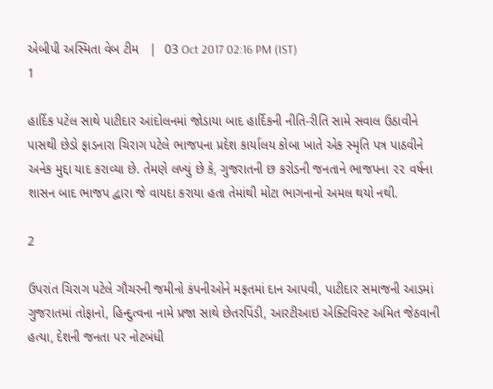એબીપી અસ્મિતા વેબ ટીમ   |  03 Oct 2017 02:16 PM (IST)
1

હાર્દિક પટેલ સાથે પાટીદાર આંદોલનમાં જોડાયા બાદ હાર્દિકની નીતિ-રીતિ સામે સવાલ ઉઠાવીને પાસથી છેડો ફાડનારા ચિરાગ પટેલે ભાજપના પ્રદેશ કાર્યાલય કોબા ખાતે એક સ્મૃતિ પત્ર પાઠવીને અનેક મુદ્દા યાદ કરાવ્યા છે. તેમણે લખ્યું છે કે, ગુજરાતની છ કરોડની જનતાને ભાજપના ૨૨ વર્ષના શાસન બાદ ભાજપ દ્વારા જે વાયદા કરાયા હતા તેમાંથી મોટા ભાગનાનો અમલ થયો નથી.

2

ઉપરાંત ચિરાગ પટેલે ગૌચરની જમીનો કંપનીઓને મફતમાં દાન આપવી, પાટીદાર સમાજની આડમાં ગુજરાતમાં તોફાનો, હિન્દુત્વના નામે પ્રજા સાથે છેતરપિંડી, આરટીઆઇ એક્ટિવિસ્ટ અમિત જેઠવાની હત્યા, દેશની જનતા પર નોટબંધી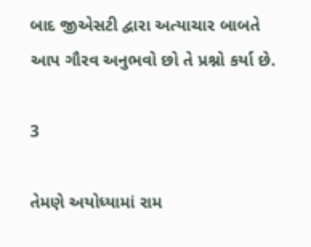બાદ જીએસટી દ્વારા અત્યાચાર બાબતે આપ ગૌરવ અનુભવો છો તે પ્રશ્નો કર્યા છે.

3

તેમણે અયોધ્યામાં રામ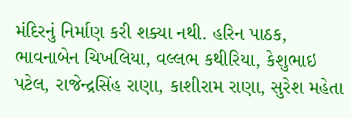મંદિરનું નિર્માણ કરી શક્યા નથી. હરિન પાઠક, ભાવનાબેન ચિખલિયા, વલ્લભ કથીરિયા, કેશુભાઇ પટેલ, રાજેન્દ્રસિંહ રાણા, કાશીરામ રાણા, સુરેશ મહેતા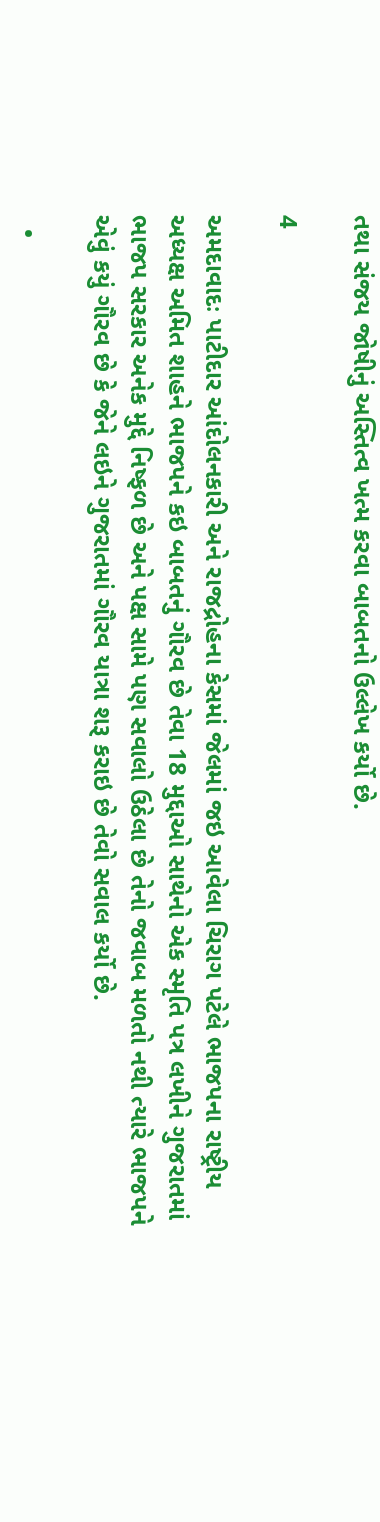તથા સંજય જોષીનું અસ્તિત્વ ખત્મ કરવા બાબતનો ઉલ્લેખ કર્યો છે.

4

અમદાવાદઃ પાટીદાર આંદોલનકારી અને રાજદ્રોહના કેસમાં જેલમાં જઇ આવેલા ચિરાગ પટેલે ભાજપના રાષ્ટ્રીય અધ્યક્ષ અમિત શાહને ભાજપને કઇ બાબતનું ગૌરવ છે તેવા 18 મુદ્દાઓ સાથેનો એક સ્મૃતિ પત્ર લખીને ગુજરાતમાં ભાજપ સરકાર અનેક મુદ્દે નિષ્ફળ છે અને પક્ષ સામે પણ સવાલો ઉઠેલા છે તેનો જવાબ મળતો નથી ત્યારે ભાજપને એવું કયું ગૌરવ છે કે જેને લઇને ગુજરાતમાં ગૌરવ યાત્રા શરૂ કરાઇ છે તેવો સવાલ કર્યો છે.

  •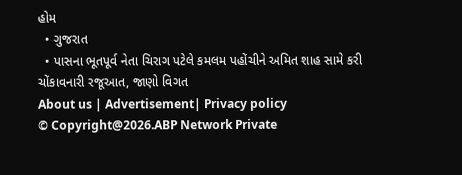હોમ
  • ગુજરાત
  • પાસના ભૂતપૂર્વ નેતા ચિરાગ પટેલે કમલમ પહોંચીને અમિત શાહ સામે કરી ચોંકાવનારી રજૂઆત, જાણો વિગત
About us | Advertisement| Privacy policy
© Copyright@2026.ABP Network Private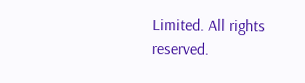Limited. All rights reserved.